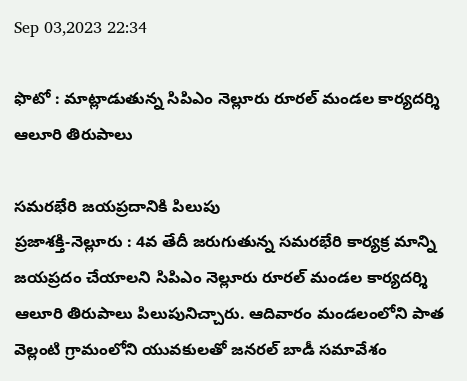Sep 03,2023 22:34

ఫొటో : మాట్లాడుతున్న సిపిఎం నెల్లూరు రూరల్‌ మండల కార్యదర్శి ఆలూరి తిరుపాలు

సమరభేరి జయప్రదానికి పిలుపు
ప్రజాశక్తి-నెల్లూరు : 4వ తేదీ జరుగుతున్న సమరభేరి కార్యక్ర మాన్ని జయప్రదం చేయాలని సిపిఎం నెల్లూరు రూరల్‌ మండల కార్యదర్శి ఆలూరి తిరుపాలు పిలుపునిచ్చారు. ఆదివారం మండలంలోని పాత వెల్లంటి గ్రామంలోని యువకులతో జనరల్‌ బాడీ సమావేశం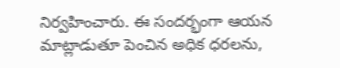నిర్వహించారు. ఈ సందర్భంగా ఆయన మాట్లాడుతూ పెంచిన అధిక ధరలను,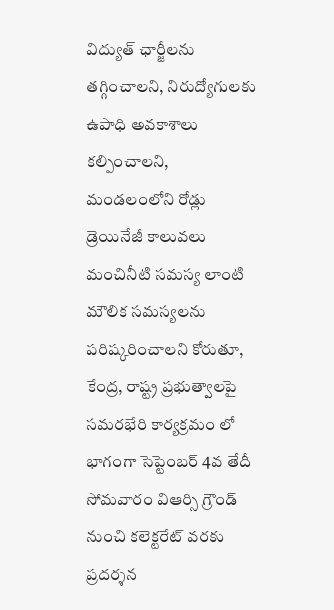విద్యుత్‌ ఛార్జీలను తగ్గించాలని, నిరుద్యోగులకు ఉపాధి అవకాశాలు కల్పించాలని, మండలంలోని రోడ్లు డ్రెయినేజీ కాలువలు మంచినీటి సమస్య లాంటి మౌలిక సమస్యలను పరిష్కరించాలని కోరుతూ, కేంద్ర, రాష్ట్ర ప్రభుత్వాలపై సమరభేరి కార్యక్రమం లో భాగంగా సెప్టెంబర్‌ 4వ తేదీ సోమవారం విఆర్సి గ్రౌండ్‌ నుంచి కలెక్టరేట్‌ వరకు ప్రదర్శన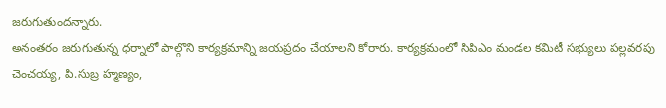జరుగుతుందన్నారు.
అనంతరం జరుగుతున్న ధర్నాలో పాల్గొని కార్యక్రమాన్ని జయప్రదం చేయాలని కోరారు. కార్యక్రమంలో సిపిఎం మండల కమిటీ సభ్యులు పల్లవరపు చెంచయ్య, పి.సుబ్ర హ్మణ్యం,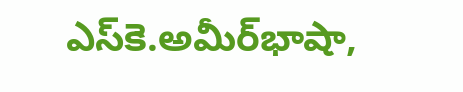ఎస్‌కె.అమీర్‌భాషా,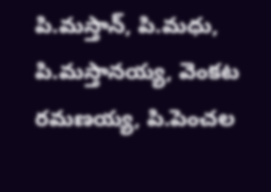పి.మస్తాన్‌, పి.మధు, పి.మస్తానయ్య, వెంకట రమణయ్య, పి.పెంచల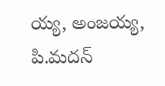య్య, అంజయ్య, పి.మదన్‌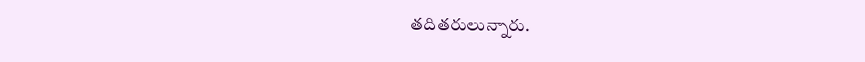తదితరులున్నారు.